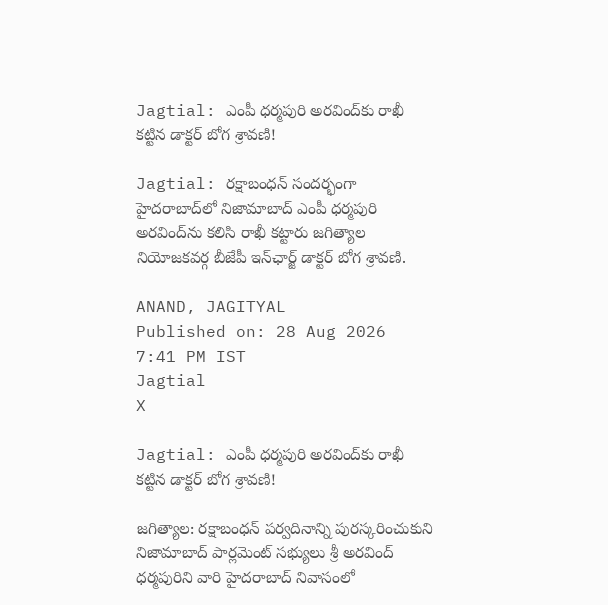Jagtial: ఎంపీ ధర్మపురి అరవింద్‌కు రాఖీ కట్టిన డాక్టర్ బోగ శ్రావణి!

Jagtial: రక్షాబంధన్ సందర్భంగా హైదరాబాద్‌లో నిజామాబాద్ ఎంపీ ధర్మపురి అరవింద్‌ను కలిసి రాఖీ కట్టారు జగిత్యాల నియోజకవర్గ బీజేపీ ఇన్‌ఛార్జ్ డాక్టర్ బోగ శ్రావణి.

ANAND, JAGITYAL
Published on: 28 Aug 2026 7:41 PM IST
Jagtial
X

Jagtial: ఎంపీ ధర్మపురి అరవింద్‌కు రాఖీ కట్టిన డాక్టర్ బోగ శ్రావణి!

జగిత్యాల: రక్షాబంధన్ పర్వదినాన్ని పురస్కరించుకుని నిజామాబాద్ పార్లమెంట్ సభ్యులు శ్రీ అరవింద్ ధర్మపురిని వారి హైదరాబాద్ నివాసంలో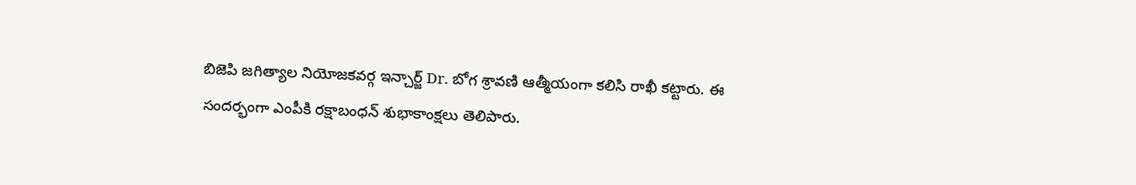బిజెపి జగిత్యాల నియోజకవర్గ ఇన్చార్జ్ Dr. బోగ శ్రావణి ఆత్మీయంగా కలిసి రాఖీ కట్టారు. ఈ సందర్భంగా ఎంపీకి రక్షాబంధన్ శుభాకాంక్షలు తెలిపారు.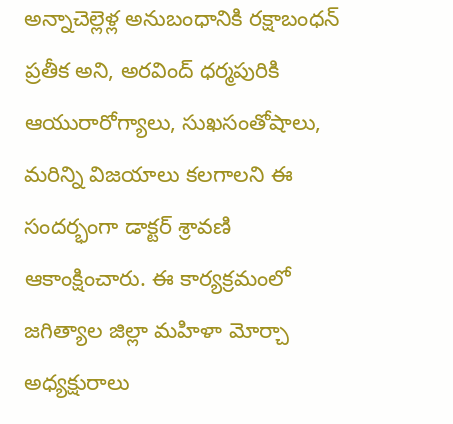అన్నాచెల్లెళ్ల అనుబంధానికి రక్షాబంధన్ ప్రతీక అని, అరవింద్ ధర్మపురికి ఆయురారోగ్యాలు, సుఖసంతోషాలు, మరిన్ని విజయాలు కలగాలని ఈ సందర్భంగా డాక్టర్ శ్రావణి ఆకాంక్షించారు. ఈ కార్యక్రమంలో జగిత్యాల జిల్లా మహిళా మోర్చా అధ్యక్షురాలు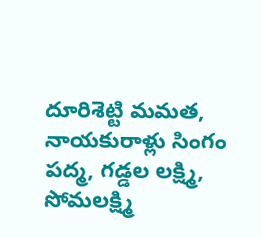దూరిశెట్టి మమత, నాయకురాళ్లు సింగం పద్మ, గడ్డల లక్ష్మి, సోమలక్ష్మి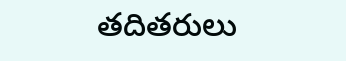తదితరులు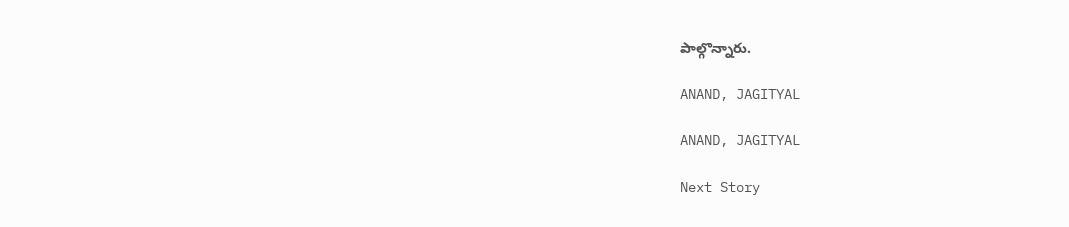పాల్గొన్నారు.

ANAND, JAGITYAL

ANAND, JAGITYAL

Next Story